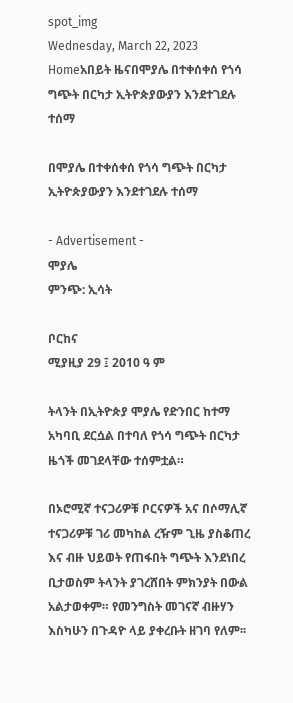spot_img
Wednesday, March 22, 2023
Homeአበይት ዜናበሞያሌ በተቀሰቀሰ የጎሳ ግጭት በርካታ ኢትዮጵያውያን እንደተገደሉ ተሰማ

በሞያሌ በተቀሰቀሰ የጎሳ ግጭት በርካታ ኢትዮጵያውያን እንደተገደሉ ተሰማ

- Advertisement -
ሞያሌ
ምንጭ: ኢሳት

ቦርከና
ሚያዚያ 29 ፤ 2010 ዓ ም

ትላንት በኢትዮጵያ ሞያሌ የድንበር ከተማ አካባቢ ደርሷል በተባለ የጎሳ ግጭት በርካታ ዜጎች መገደላቸው ተሰምቷል።

በኦሮሚኛ ተናጋሪዎቹ ቦርናዎች አና በሶማሊኛ ተናጋሪዎቹ ገሪ መካከል ረዥም ጊዜ ያስቆጠረ እና ብዙ ህይወት የጠፋበት ግጭት እንደነበረ ቢታወስም ትላንት ያገረሸበት ምክንያት በውል አልታወቀም። የመንግስት መገናኛ ብዙሃን እስካሁን በጉዳዮ ላይ ያቀረቡት ዘገባ የለም፡፡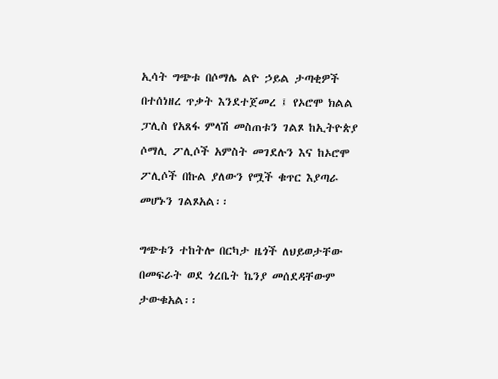ኢሳት ግጭቱ በሶማሌ ልዮ ኃይል ታጣቂዎች በተሰነዘረ ጥቃት እንደተጀመረ ፤ የኦሮሞ ክልል ፓሊስ የአጸፋ ምላሽ መስጠቱን ገልጾ ከኢትዮጵያ ሶማሊ ፖሊሶች አምስት መገደሉን እና ከኦሮሞ ፖሊሶች በኩል ያለውን የሟች ቁጥር እያጣራ መሆኑን ገልጾአል፡፡

ግጭቱን ተከትሎ በርካታ ዜጎች ለህይወታቸው በመፍራት ወደ ጎረቤት ኬንያ መሰደዳቸውም ታውቁአል፡፡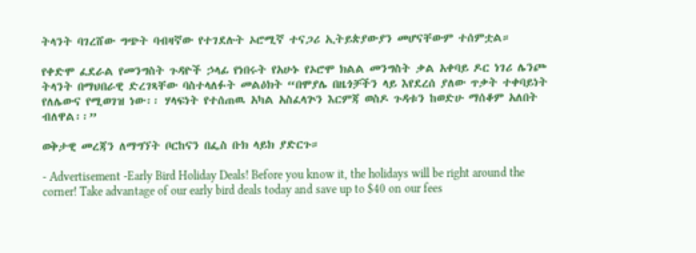ትላንት ባገረሸው ግጭት ባብዛኛው የተገደሉት ኦሮሚኛ ተናጋሪ ኢትይጵያውያን መሆናቸውም ተሰምቷል።

የቀድሞ ፈደራል የመንግስት ጉዳዮች ኃላፊ የነበሩት የአሁኑ የኦሮሞ ክልል መንግስት ቃል አቀባይ ዶር ነገሪ ሌንጮ ትላንት በማህበራዊ ድረገጻቸው ባስተላለፉት መልዕክት “በሞያሌ በዜጎቻችን ላይ እየደረሰ ያለው ጥቃት ተቀባይነት የለሌውና የሚወገዝ ነው፡፡ ሃላፍነት የተሰጠዉ አካል አስፈላጕን እርምጃ ወስዶ ጉዳቱን ከወድሁ ማሰቆም አለበት ብለዋል፡፡”

ወቅታዊ መረጃን ለማግኘት ቦርከናን በፌስ ቡክ ላይክ ያድርጉ።

- Advertisement -Early Bird Holiday Deals! Before you know it, the holidays will be right around the corner! Take advantage of our early bird deals today and save up to $40 on our fees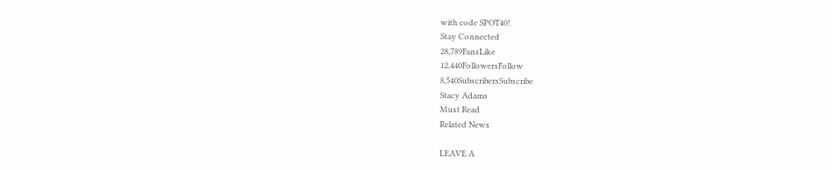with code SPOT40!
Stay Connected
28,789FansLike
12,440FollowersFollow
8,540SubscribersSubscribe
Stacy Adams
Must Read
Related News

LEAVE A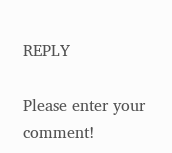REPLY

Please enter your comment!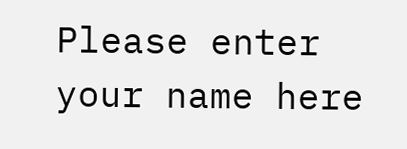Please enter your name here